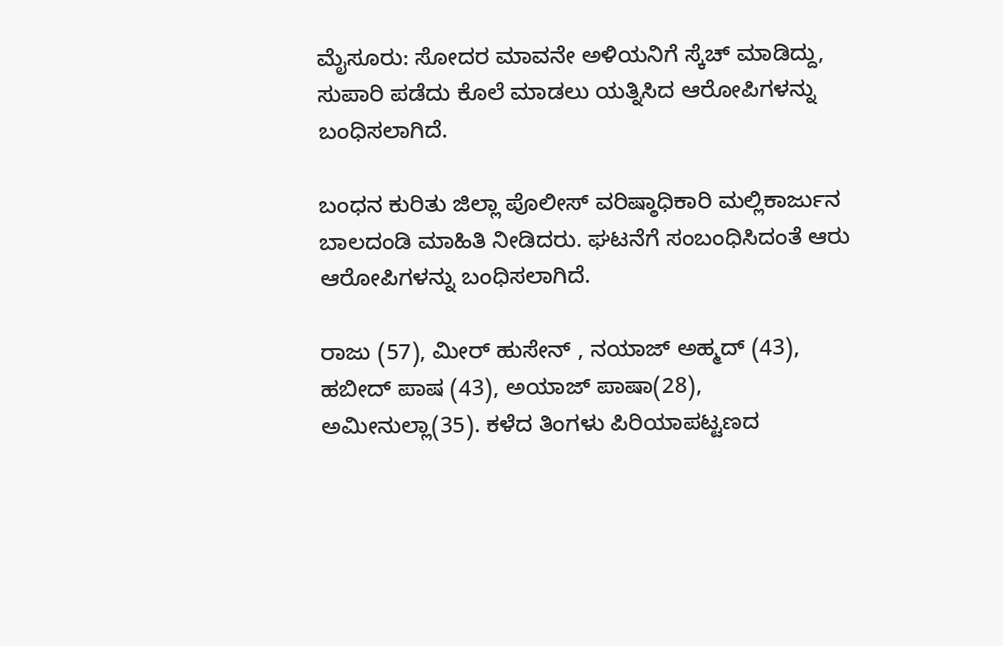ಮೈಸೂರು: ಸೋದರ ಮಾವನೇ ಅಳಿಯನಿಗೆ ಸ್ಕೆಚ್ ಮಾಡಿದ್ದು, ಸುಪಾರಿ ಪಡೆದು ಕೊಲೆ ಮಾಡಲು ಯತ್ನಿಸಿದ ಆರೋಪಿಗಳನ್ನು ಬಂಧಿಸಲಾಗಿದೆ.

ಬಂಧನ ಕುರಿತು ಜಿಲ್ಲಾ ಪೊಲೀಸ್ ವರಿಷ್ಠಾಧಿಕಾರಿ ಮಲ್ಲಿಕಾರ್ಜುನ ಬಾಲದಂಡಿ ಮಾಹಿತಿ ನೀಡಿದರು. ಘಟನೆಗೆ ಸಂಬಂಧಿಸಿದಂತೆ ಆರು ಆರೋಪಿಗಳನ್ನು ಬಂಧಿಸಲಾಗಿದೆ.

ರಾಜು (57), ಮೀರ್ ಹುಸೇನ್ , ನಯಾಜ್ ಅಹ್ಮದ್ (43), ಹಬೀದ್ ಪಾಷ (43), ಅಯಾಜ್ ಪಾಷಾ(28), ಅಮೀನುಲ್ಲಾ(35). ಕಳೆದ ತಿಂಗಳು ಪಿರಿಯಾಪಟ್ಟಣದ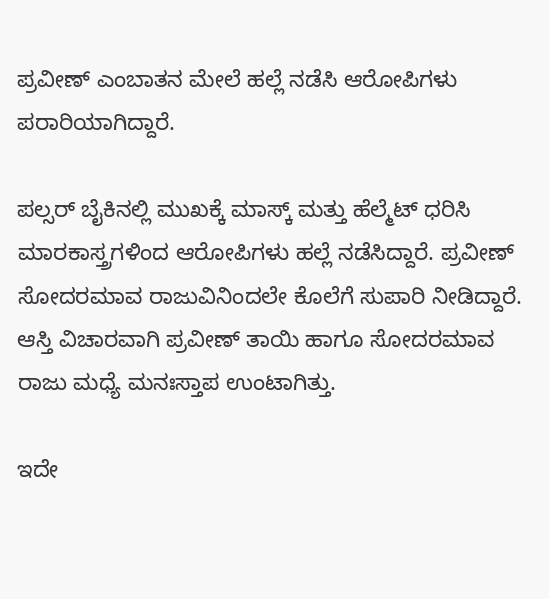ಪ್ರವೀಣ್ ಎಂಬಾತನ ಮೇಲೆ ಹಲ್ಲೆ ನಡೆಸಿ ಆರೋಪಿಗಳು ಪರಾರಿಯಾಗಿದ್ದಾರೆ.

ಪಲ್ಸರ್ ಬೈಕಿನಲ್ಲಿ ಮುಖಕ್ಕೆ ಮಾಸ್ಕ್ ಮತ್ತು ಹೆಲ್ಮೆಟ್ ಧರಿಸಿ ಮಾರಕಾಸ್ತ್ರಗಳಿಂದ ಆರೋಪಿಗಳು ಹಲ್ಲೆ ನಡೆಸಿದ್ದಾರೆ. ಪ್ರವೀಣ್ ಸೋದರಮಾವ ರಾಜುವಿನಿಂದಲೇ ಕೊಲೆಗೆ ಸುಪಾರಿ ನೀಡಿದ್ದಾರೆ.
ಆಸ್ತಿ ವಿಚಾರವಾಗಿ ಪ್ರವೀಣ್ ತಾಯಿ ಹಾಗೂ ಸೋದರಮಾವ ರಾಜು ಮಧ್ಯೆ ಮನಃಸ್ತಾಪ ಉಂಟಾಗಿತ್ತು.

ಇದೇ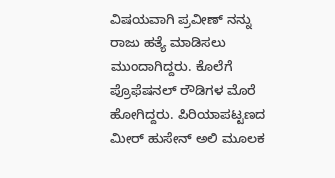ವಿಷಯವಾಗಿ ಪ್ರವೀಣ್ ನನ್ನು ರಾಜು ಹತ್ಯೆ ಮಾಡಿಸಲು ಮುಂದಾಗಿದ್ದರು. ಕೊಲೆಗೆ ಪ್ರೊಫೆಷನಲ್ ರೌಡಿಗಳ ಮೊರೆ ಹೋಗಿದ್ದರು. ಪಿರಿಯಾಪಟ್ಟಣದ ಮೀರ್ ಹುಸೇನ್ ಅಲಿ ಮೂಲಕ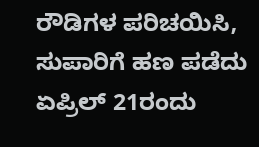ರೌಡಿಗಳ ಪರಿಚಯಿಸಿ, ಸುಪಾರಿಗೆ ಹಣ‌ ಪಡೆದು ಏಪ್ರಿಲ್ 21ರಂದು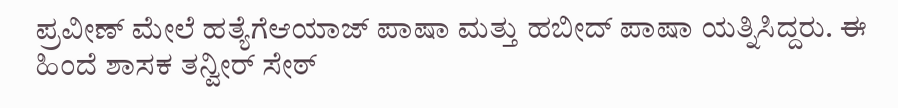ಪ್ರವೀಣ್ ಮೇಲೆ ಹತ್ಯೆಗೆಆಯಾಜ್ ಪಾಷಾ ಮತ್ತು ಹಬೀದ್ ಪಾಷಾ ಯತ್ನಿಸಿದ್ದರು. ಈ ಹಿಂದೆ ಶಾಸಕ ತನ್ವೀರ್ ಸೇಠ್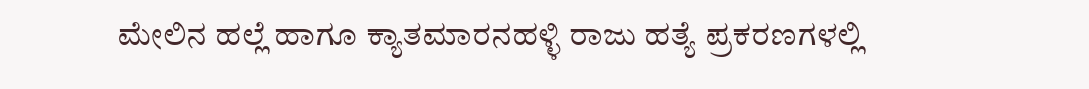ಮೇಲಿನ ಹಲ್ಲೆ ಹಾಗೂ ಕ್ಯಾತಮಾರನಹಳ್ಳಿ ರಾಜು ಹತ್ಯೆ ಪ್ರಕರಣಗಳಲ್ಲಿ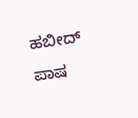ಹಬೀದ್ ಪಾಷ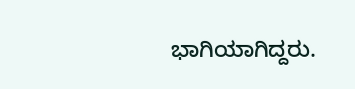ಭಾಗಿಯಾಗಿದ್ದರು.